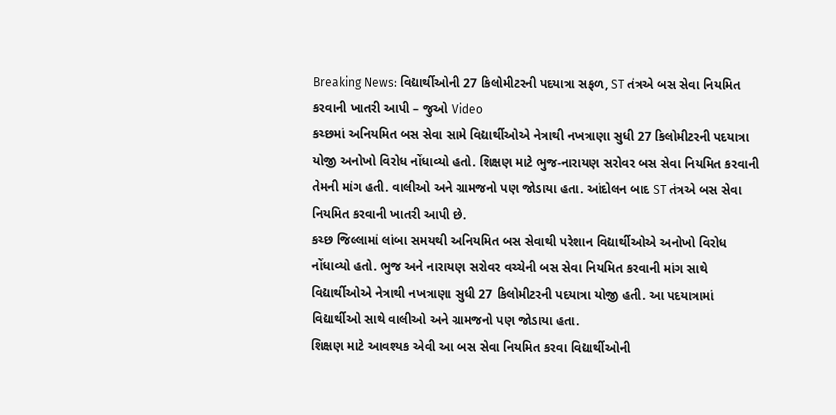Breaking News: વિદ્યાર્થીઓની 27 કિલોમીટરની પદયાત્રા સફળ, ST તંત્રએ બસ સેવા નિયમિત કરવાની ખાતરી આપી – જુઓ Video
કચ્છમાં અનિયમિત બસ સેવા સામે વિદ્યાર્થીઓએ નેત્રાથી નખત્રાણા સુધી 27 કિલોમીટરની પદયાત્રા યોજી અનોખો વિરોધ નોંધાવ્યો હતો. શિક્ષણ માટે ભુજ-નારાયણ સરોવર બસ સેવા નિયમિત કરવાની તેમની માંગ હતી. વાલીઓ અને ગ્રામજનો પણ જોડાયા હતા. આંદોલન બાદ ST તંત્રએ બસ સેવા નિયમિત કરવાની ખાતરી આપી છે.
કચ્છ જિલ્લામાં લાંબા સમયથી અનિયમિત બસ સેવાથી પરેશાન વિદ્યાર્થીઓએ અનોખો વિરોધ નોંધાવ્યો હતો. ભુજ અને નારાયણ સરોવર વચ્ચેની બસ સેવા નિયમિત કરવાની માંગ સાથે વિદ્યાર્થીઓએ નેત્રાથી નખત્રાણા સુધી 27 કિલોમીટરની પદયાત્રા યોજી હતી. આ પદયાત્રામાં વિદ્યાર્થીઓ સાથે વાલીઓ અને ગ્રામજનો પણ જોડાયા હતા.
શિક્ષણ માટે આવશ્યક એવી આ બસ સેવા નિયમિત કરવા વિદ્યાર્થીઓની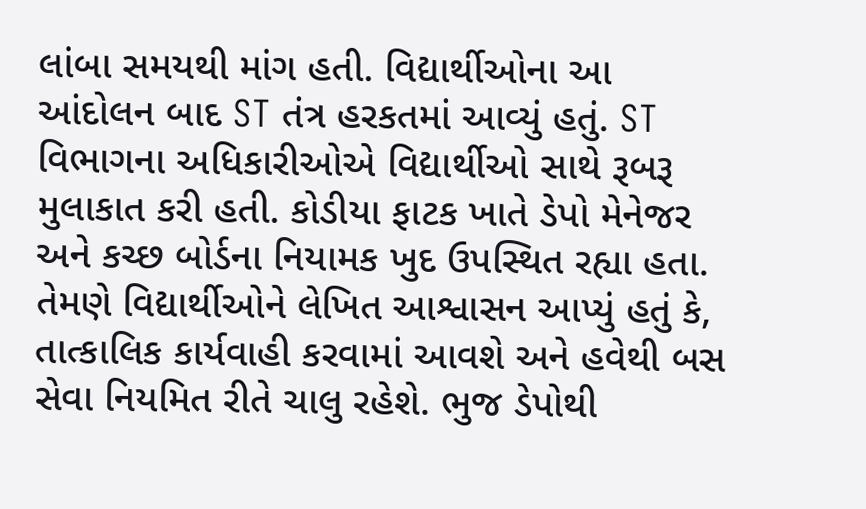લાંબા સમયથી માંગ હતી. વિદ્યાર્થીઓના આ આંદોલન બાદ ST તંત્ર હરકતમાં આવ્યું હતું. ST વિભાગના અધિકારીઓએ વિદ્યાર્થીઓ સાથે રૂબરૂ મુલાકાત કરી હતી. કોડીયા ફાટક ખાતે ડેપો મેનેજર અને કચ્છ બોર્ડના નિયામક ખુદ ઉપસ્થિત રહ્યા હતા.
તેમણે વિદ્યાર્થીઓને લેખિત આશ્વાસન આપ્યું હતું કે, તાત્કાલિક કાર્યવાહી કરવામાં આવશે અને હવેથી બસ સેવા નિયમિત રીતે ચાલુ રહેશે. ભુજ ડેપોથી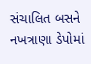સંચાલિત બસને નખત્રાણા ડેપોમાં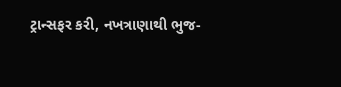ટ્રાન્સફર કરી, નખત્રાણાથી ભુજ-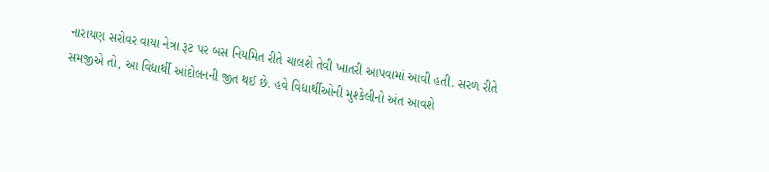નારાયણ સરોવર વાયા નેત્રા રૂટ પર બસ નિયમિત રીતે ચાલશે તેવી ખાતરી આપવામાં આવી હતી. સરળ રીતે સમજીએ તો, આ વિદ્યાર્થી આંદોલનની જીત થઈ છે. હવે વિદ્યાર્થીઓની મુશ્કેલીનો અંત આવશે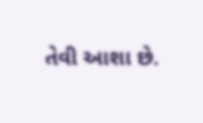તેવી આશા છે.